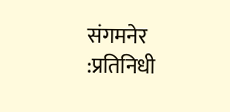संगमनेर :प्रतिनिधी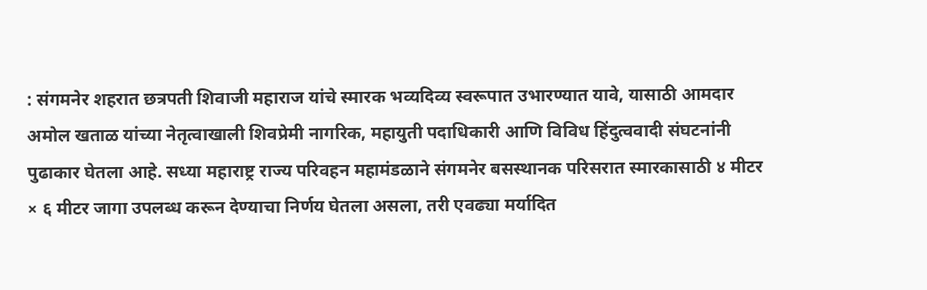: संगमनेर शहरात छत्रपती शिवाजी महाराज यांचे स्मारक भव्यदिव्य स्वरूपात उभारण्यात यावे, यासाठी आमदार अमोल खताळ यांच्या नेतृत्वाखाली शिवप्रेमी नागरिक, महायुती पदाधिकारी आणि विविध हिंदुत्ववादी संघटनांनी पुढाकार घेतला आहे. सध्या महाराष्ट्र राज्य परिवहन महामंडळाने संगमनेर बसस्थानक परिसरात स्मारकासाठी ४ मीटर × ६ मीटर जागा उपलब्ध करून देण्याचा निर्णय घेतला असला, तरी एवढ्या मर्यादित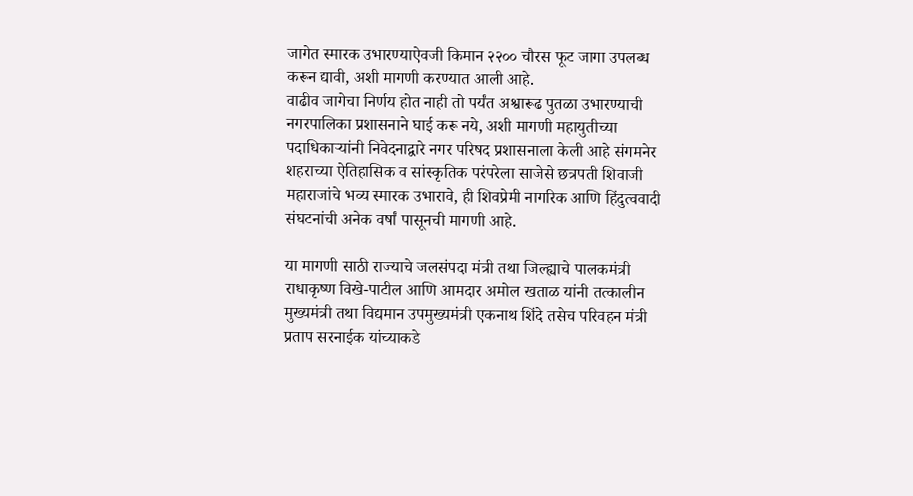जागेत स्मारक उभारण्याऐवजी किमान २२०० चौरस फूट जागा उपलब्ध करून द्यावी, अशी मागणी करण्यात आली आहे.
वाढीव जागेचा निर्णय होत नाही तो पर्यंत अश्वारूढ पुतळा उभारण्याची नगरपालिका प्रशासनाने घाई करू नये, अशी मागणी महायुतीच्या पदाधिकाऱ्यांनी निवेदनाद्वारे नगर परिषद प्रशासनाला केली आहे संगमनेर शहराच्या ऐतिहासिक व सांस्कृतिक परंपरेला साजेसे छत्रपती शिवाजी महाराजांचे भव्य स्मारक उभारावे, ही शिवप्रेमी नागरिक आणि हिंदुत्ववादी संघटनांची अनेक वर्षां पासूनची मागणी आहे.

या मागणी साठी राज्याचे जलसंपदा मंत्री तथा जिल्ह्याचे पालकमंत्री राधाकृष्ण विखे-पाटील आणि आमदार अमोल खताळ यांनी तत्कालीन मुख्यमंत्री तथा विद्यमान उपमुख्यमंत्री एकनाथ शिंदे तसेच परिवहन मंत्री प्रताप सरनाईक यांच्याकडे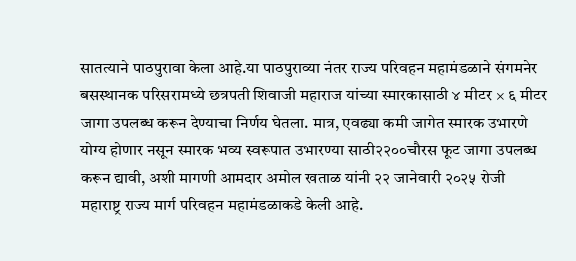सातत्याने पाठपुरावा केला आहे.या पाठपुराव्या नंतर राज्य परिवहन महामंडळाने संगमनेर बसस्थानक परिसरामध्ये छत्रपती शिवाजी महाराज यांच्या स्मारकासाठी ४ मीटर × ६ मीटर जागा उपलब्ध करून देण्याचा निर्णय घेतला. मात्र, एवढ्या कमी जागेत स्मारक उभारणे योग्य होणार नसून स्मारक भव्य स्वरूपात उभारण्या साठी२२००चौरस फूट जागा उपलब्ध करून द्यावी, अशी मागणी आमदार अमोल खताळ यांनी २२ जानेवारी २०२५ रोजी महाराष्ट्र राज्य मार्ग परिवहन महामंडळाकडे केली आहे.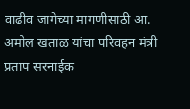वाढीव जागेच्या मागणीसाठी आ. अमोल खताळ यांचा परिवहन मंत्री प्रताप सरनाईक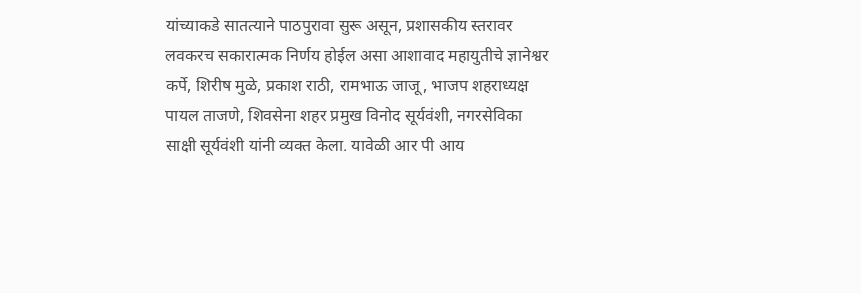यांच्याकडे सातत्याने पाठपुरावा सुरू असून, प्रशासकीय स्तरावर लवकरच सकारात्मक निर्णय होईल असा आशावाद महायुतीचे ज्ञानेश्वर कर्पे, शिरीष मुळे, प्रकाश राठी, रामभाऊ जाजू, भाजप शहराध्यक्ष पायल ताजणे, शिवसेना शहर प्रमुख विनोद सूर्यवंशी, नगरसेविका साक्षी सूर्यवंशी यांनी व्यक्त केला. यावेळी आर पी आय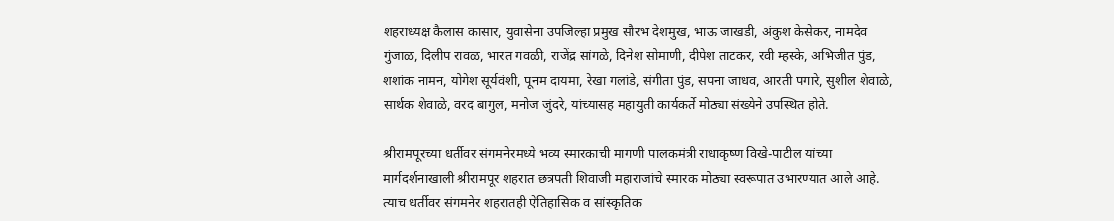शहराध्यक्ष कैलास कासार, युवासेना उपजिल्हा प्रमुख सौरभ देशमुख, भाऊ जाखडी, अंकुश केसेकर, नामदेव गुंजाळ, दिलीप रावळ, भारत गवळी, राजेंद्र सांगळे, दिनेश सोमाणी, दीपेश ताटकर, रवी म्हस्के, अभिजीत पुंड, शशांक नामन, योगेश सूर्यवंशी, पूनम दायमा, रेखा गलांडे, संगीता पुंड, सपना जाधव, आरती पगारे, सुशील शेवाळे, सार्थक शेवाळे, वरद बागुल, मनोज जुंदरे, यांच्यासह महायुती कार्यकर्ते मोठ्या संख्येने उपस्थित होते.

श्रीरामपूरच्या धर्तीवर संगमनेरमध्ये भव्य स्मारकाची मागणी पालकमंत्री राधाकृष्ण विखे-पाटील यांच्या मार्गदर्शनाखाली श्रीरामपूर शहरात छत्रपती शिवाजी महाराजांचे स्मारक मोठ्या स्वरूपात उभारण्यात आले आहे. त्याच धर्तीवर संगमनेर शहरातही ऐतिहासिक व सांस्कृतिक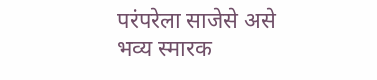परंपरेला साजेसे असे भव्य स्मारक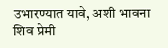उभारण्यात यावे, अशी भावना शिव प्रेमी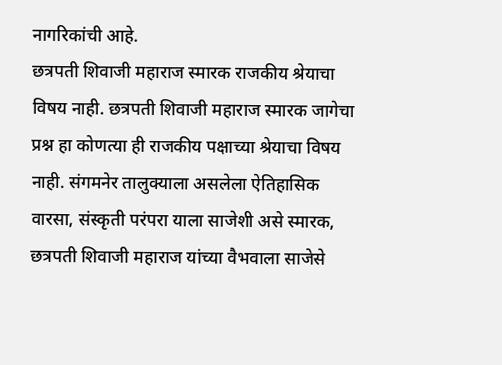नागरिकांची आहे.
छत्रपती शिवाजी महाराज स्मारक राजकीय श्रेयाचा विषय नाही. छत्रपती शिवाजी महाराज स्मारक जागेचा प्रश्न हा कोणत्या ही राजकीय पक्षाच्या श्रेयाचा विषय नाही. संगमनेर तालुक्याला असलेला ऐतिहासिक वारसा, संस्कृती परंपरा याला साजेशी असे स्मारक, छत्रपती शिवाजी महाराज यांच्या वैभवाला साजेसे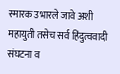स्मारक उभारले जावे अशी महायुती तसेच सर्व हिंदुत्ववादी संघटना व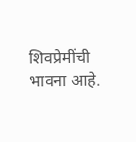शिवप्रेमींची भावना आहे.